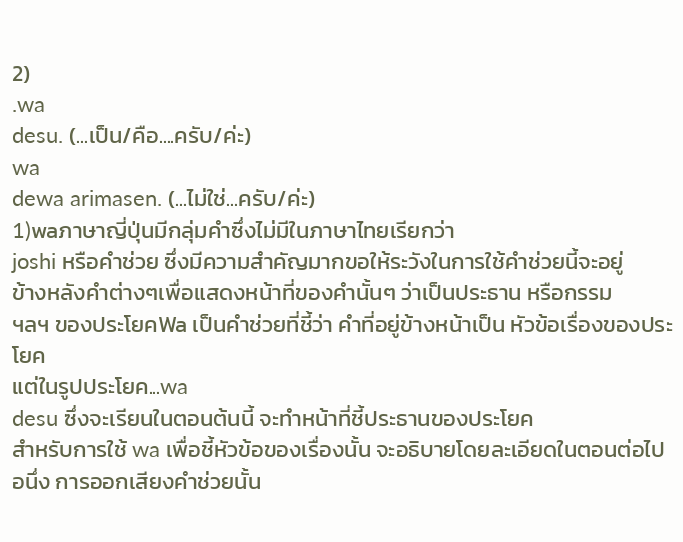2)
.wa
desu. (...เป็น/คือ....ครับ/ค่ะ)
wa
dewa arimasen. (...ไม่ใช่...ครับ/ค่ะ)
1)waภาษาญี่ปุ่นมีกลุ่มคำซึ่งไม่มีในภาษาไทยเรียกว่า
joshi หรือคำช่วย ซึ่งมีความสำคัญมากขอให้ระวังในการใช้คำช่วยนี้จะอยู่
ข้างหลังคำต่างๆเพื่อแสดงหน้าที่ของคำนั้นๆ ว่าเป็นประธาน หรือกรรม
ฯลฯ ของประโยคWa เป็นคำช่วยที่ชี้ว่า คำที่อยู่ข้างหน้าเป็น หัวข้อเรื่องของประโยค
แต่ในรูปประโยค...wa
desu ซึ่งจะเรียนในตอนต้นนี้ จะทำหน้าที่ชี้ประธานของประโยค
สำหรับการใช้ wa เพื่อชี้หัวข้อของเรื่องนั้น จะอธิบายโดยละเอียดในตอนต่อไป
อนึ่ง การออกเสียงคำช่วยนั้น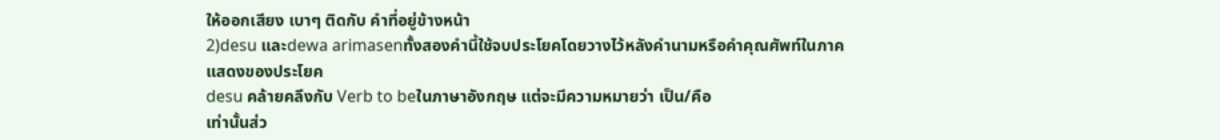ให้ออกเสียง เบาๆ ติดกับ คำที่อยู่ข้างหน้า
2)desu และdewa arimasenทั้งสองคำนี้ใช้จบประโยคโดยวางไว้หลังคำนามหรือคำคุณศัพท์ในภาคแสดงของประโยค
desu คล้ายคลึงกับ Verb to beในภาษาอังกฤษ แต่จะมีความหมายว่า เป็น/คือ
เท่านั้นส่ว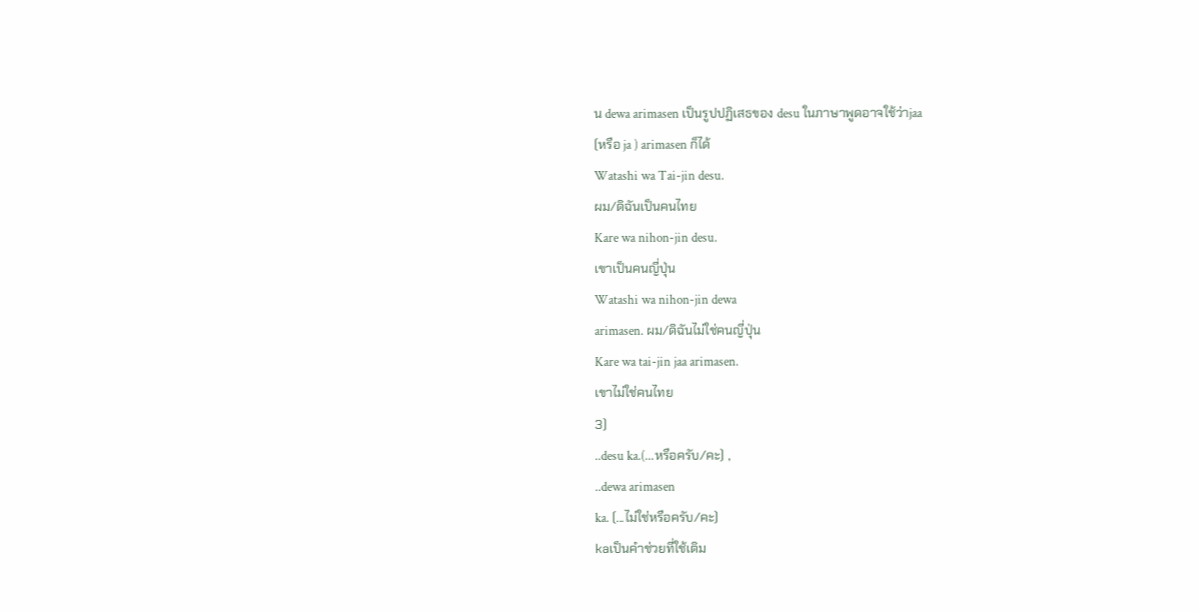น dewa arimasen เป็นรูปปฏิเสธของ desu ในภาษาพูดอาจใช้ว่าjaa
(หรือ ja ) arimasen ก็ได้
Watashi wa Tai-jin desu.
ผม/ดิฉันเป็นคนไทย
Kare wa nihon-jin desu.
เขาเป็นคนญี่ปุ่น
Watashi wa nihon-jin dewa
arimasen. ผม/ดิฉันไม่ใช่คนญี่ปุ่น
Kare wa tai-jin jaa arimasen.
เขาไม่ใช่คนไทย
3)
..desu ka.(...หรือครับ/คะ) ,
..dewa arimasen
ka. (...ไม่ใช่หรือครับ/คะ)
kaเป็นคำช่วยที่ใช้เติม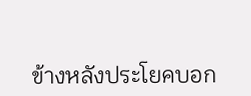ข้างหลังประโยคบอก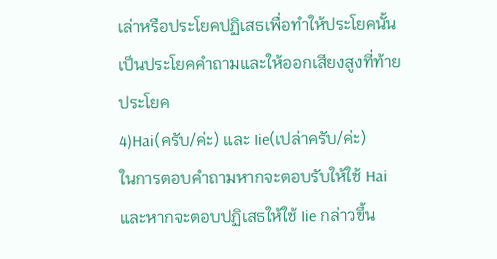เล่าหรือประโยคปฏิเสธเพื่อทำให้ประโยคนั้นเป็นประโยคคำถามและให้ออกเสียงสูงที่ท้ายประโยค
4)Hai(ครับ/ค่ะ) และ Iie(เปล่าครับ/ค่ะ)
ในการตอบคำถามหากจะตอบรับให้ใช้ Hai
และหากจะตอบปฏิเสธให้ใช้ Iie กล่าวขึ้น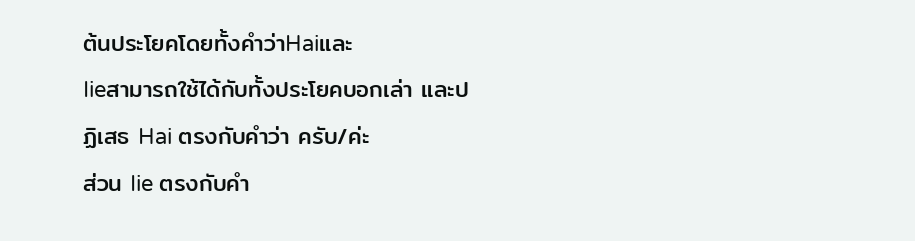ต้นประโยคโดยทั้งคำว่าHaiและ
Iieสามารถใช้ได้กับทั้งประโยคบอกเล่า และปฏิเสธ Hai ตรงกับคำว่า ครับ/ค่ะ
ส่วน Iie ตรงกับคำ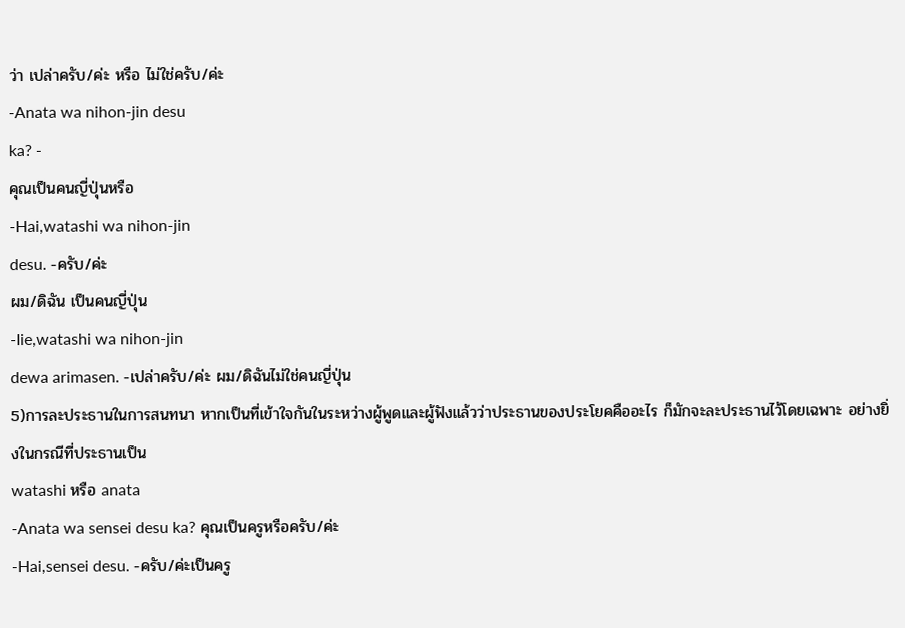ว่า เปล่าครับ/ค่ะ หรือ ไม่ใช่ครับ/ค่ะ
-Anata wa nihon-jin desu
ka? -
คุณเป็นคนญี่ปุ่นหรือ
-Hai,watashi wa nihon-jin
desu. -ครับ/ค่ะ
ผม/ดิฉัน เป็นคนญี่ปุ่น
-Iie,watashi wa nihon-jin
dewa arimasen. -เปล่าครับ/ค่ะ ผม/ดิฉันไม่ใช่คนญี่ปุ่น
5)การละประธานในการสนทนา หากเป็นที่เข้าใจกันในระหว่างผู้พูดและผู้ฟังแล้วว่าประธานของประโยคคืออะไร ก็มักจะละประธานไว้โดยเฉพาะ อย่างยิ่งในกรณีที่ประธานเป็น
watashi หรือ anata
-Anata wa sensei desu ka? คุณเป็นครูหรือครับ/ค่ะ
-Hai,sensei desu. -ครับ/ค่ะเป็นครู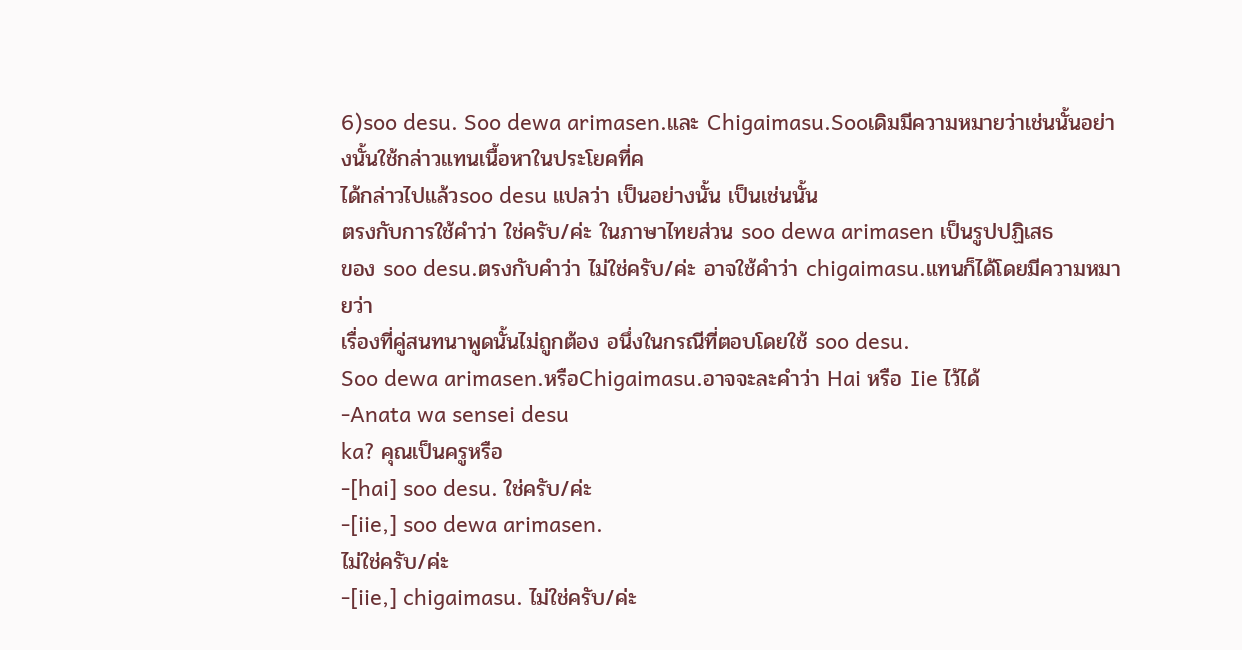6)soo desu. Soo dewa arimasen.และ Chigaimasu.Sooเดิมมีความหมายว่าเช่นนั้นอย่างนั้นใช้กล่าวแทนเนื้อหาในประโยคที่ค
ได้กล่าวไปแล้วsoo desu แปลว่า เป็นอย่างนั้น เป็นเช่นนั้น
ตรงกับการใช้คำว่า ใช่ครับ/ค่ะ ในภาษาไทยส่วน soo dewa arimasen เป็นรูปปฏิเสธ
ของ soo desu.ตรงกับคำว่า ไม่ใช่ครับ/ค่ะ อาจใช้คำว่า chigaimasu.แทนก็ได้โดยมีความหมายว่า
เรื่องที่คู่สนทนาพูดนั้นไม่ถูกต้อง อนึ่งในกรณีที่ตอบโดยใช้ soo desu.
Soo dewa arimasen.หรือChigaimasu.อาจจะละคำว่า Hai หรือ Iie ไว้ได้
-Anata wa sensei desu
ka? คุณเป็นครูหรือ
-[hai] soo desu. ใช่ครับ/ค่ะ
-[iie,] soo dewa arimasen.
ไม่ใช่ครับ/ค่ะ
-[iie,] chigaimasu. ไม่ใช่ครับ/ค่ะ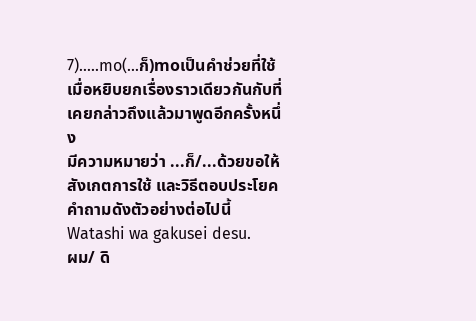7).....mo(...ก็)moเป็นคำช่วยที่ใช้เมื่อหยิบยกเรื่องราวเดียวกันกับที่เคยกล่าวถึงแล้วมาพูดอีกครั้งหนึ่ง
มีความหมายว่า ...ก็/...ด้วยขอให้สังเกตการใช้ และวิธีตอบประโยคคำถามดังตัวอย่างต่อไปนี้
Watashi wa gakusei desu.
ผม/ ดิ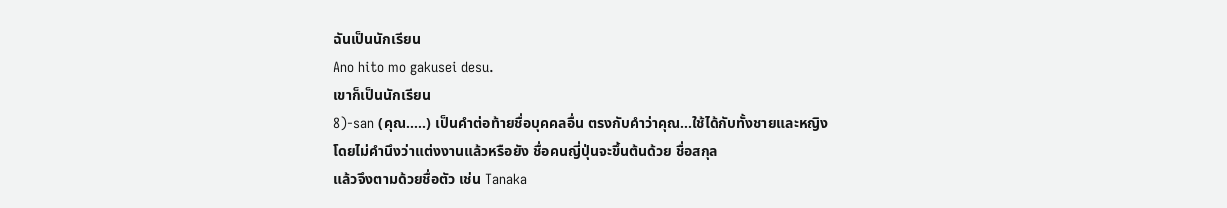ฉันเป็นนักเรียน
Ano hito mo gakusei desu.
เขาก็เป็นนักเรียน
8)-san (คุณ.....) เป็นคำต่อท้ายชื่อบุคคลอื่น ตรงกับคำว่าคุณ...ใช้ได้กับทั้งชายและหญิง
โดยไม่คำนึงว่าแต่งงานแล้วหรือยัง ชื่อคนญี่ปุ่นจะขึ้นต้นด้วย ชื่อสกุล
แล้วจึงตามด้วยชื่อตัว เช่น Tanaka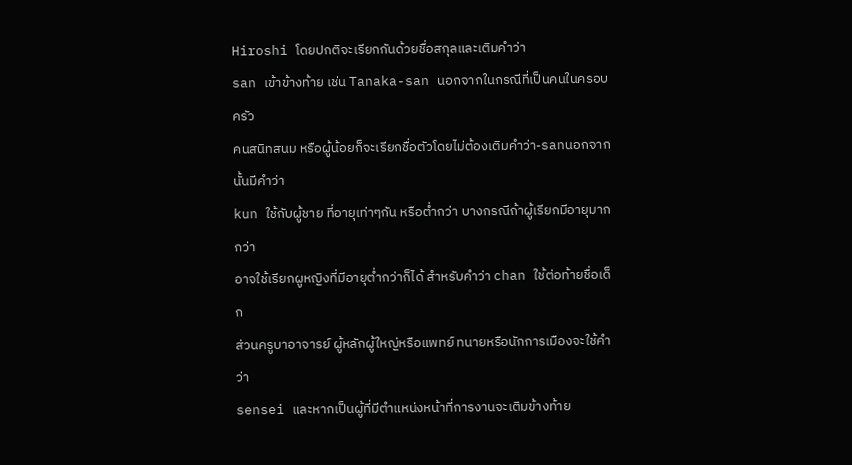Hiroshi โดยปกติจะเรียกกันด้วยชื่อสกุลและเติมคำว่า
san เข้าข้างท้าย เช่น Tanaka-san นอกจากในกรณีที่เป็นคนในครอบครัว
คนสนิทสนม หรือผู้น้อยก็จะเรียกชื่อตัวโดยไม่ต้องเติมคำว่า-sanนอกจากนั้นมีคำว่า
kun ใช้กับผู้ชาย ที่อายุเท่าๆกัน หรือต่ำกว่า บางกรณีถ้าผู้เรียกมีอายุมากกว่า
อาจใช้เรียกผูหญิงที่มีอายุต่ำกว่าก็ได้ สำหรับคำว่า chan ใช้ต่อท้ายชื่อเด็ก
ส่วนครูบาอาจารย์ ผู้หลักผู้ใหญ่หรือแพทย์ ทนายหรือนักการเมืองจะใช้คำว่า
sensei และหากเป็นผู้ที่มีตำแหน่งหน้าที่การงานจะเติมข้างท้าย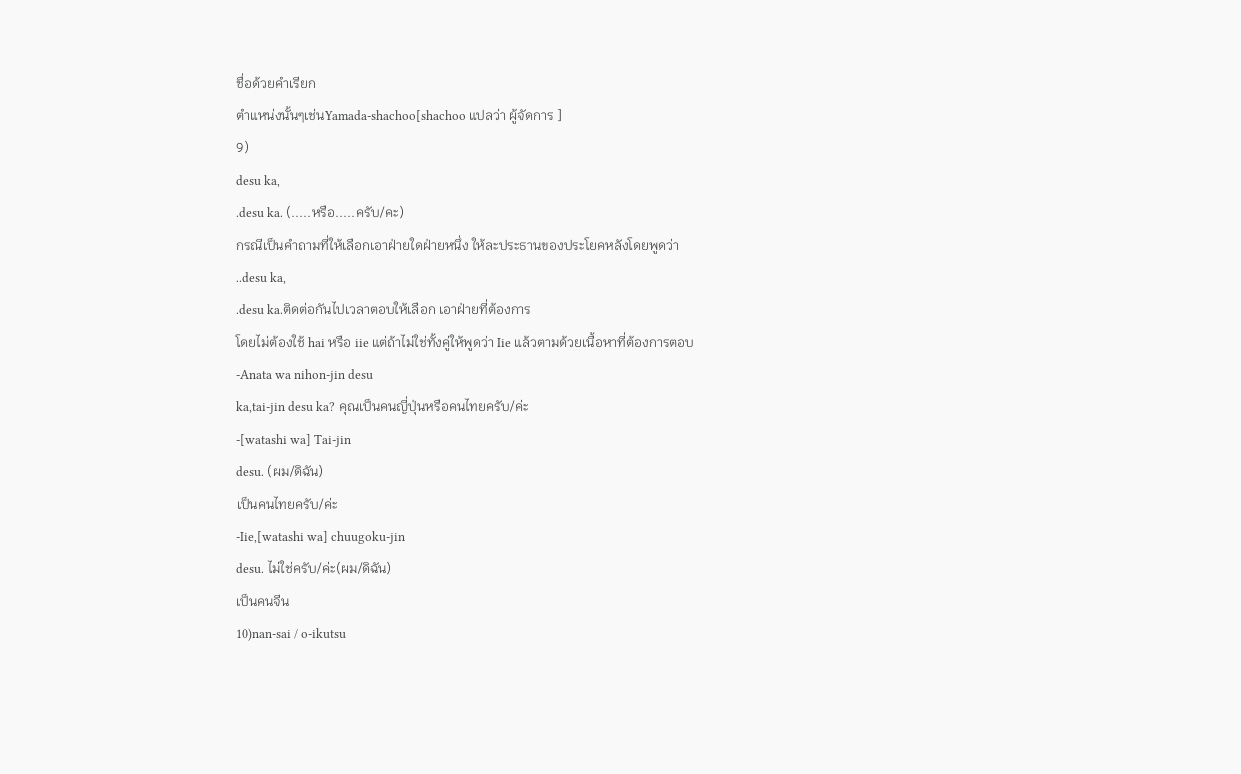ชื่อด้วยคำเรียก
ตำแหน่งนั้นๆเช่นYamada-shachoo[shachoo แปลว่า ผู้จัดการ ]
9)
desu ka,
.desu ka. (.....หรือ.....ครับ/คะ)
กรณีเป็นคำถามที่ให้เลือกเอาฝ่ายใดฝ่ายหนึ่ง ให้ละประธานของประโยคหลังโดยพูดว่า
..desu ka,
.desu ka.ติดต่อกันไปเวลาตอบให้เลือก เอาฝ่ายที่ต้องการ
โดยไม่ต้องใช้ hai หรือ iie แต่ถ้าไม่ใช่ทั้งคู่ให้พูดว่า Iie แล้วตามด้วยเนื้อหาที่ต้องการตอบ
-Anata wa nihon-jin desu
ka,tai-jin desu ka? คุณเป็นคนญี่ปุ่นหรือคนไทยครับ/ค่ะ
-[watashi wa] Tai-jin
desu. (ผม/ดิฉัน)
เป็นคนไทยครับ/ค่ะ
-Iie,[watashi wa] chuugoku-jin
desu. ไม่ใช่ครับ/ค่ะ(ผม/ดิฉัน)
เป็นคนจีน
10)nan-sai / o-ikutsu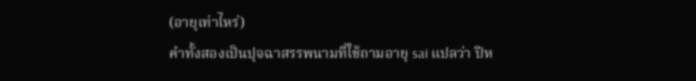(อายุเท่าไหร่)
คำทั้งสองเป็นปุจฉาสรรพนามที่ใช้ถามอายุ sai แปลว่า ปีห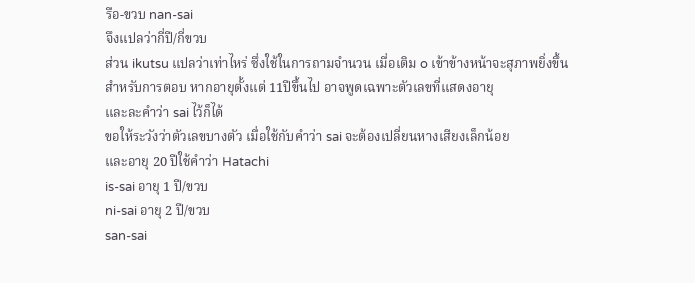รือ-ขวบ nan-sai
จึงแปลว่ากี่ปี/กี่ขวบ
ส่วน ikutsu แปลว่าเท่าไหร่ ซึ่งใช้ในการถามจำนวน เมื่อเติม o เข้าข้างหน้าจะสุภาพยิ่งขึ้น
สำหรับการตอบ หากอายุตั้งแต่ 11ปีขึ้นไป อาจพูดเฉพาะตัวเลขที่แสดงอายุ
และละคำว่า sai ไว้ก็ได้
ขอให้ระวังว่าตัวเลขบางตัว เมื่อใช้กับคำว่า sai จะต้องเปลี่ยนหางเสียงเล็กน้อย
และอายุ 20 ปีใช้คำว่า Hatachi
is-sai อายุ 1 ปี/ขวบ
ni-sai อายุ 2 ปี/ขวบ
san-sai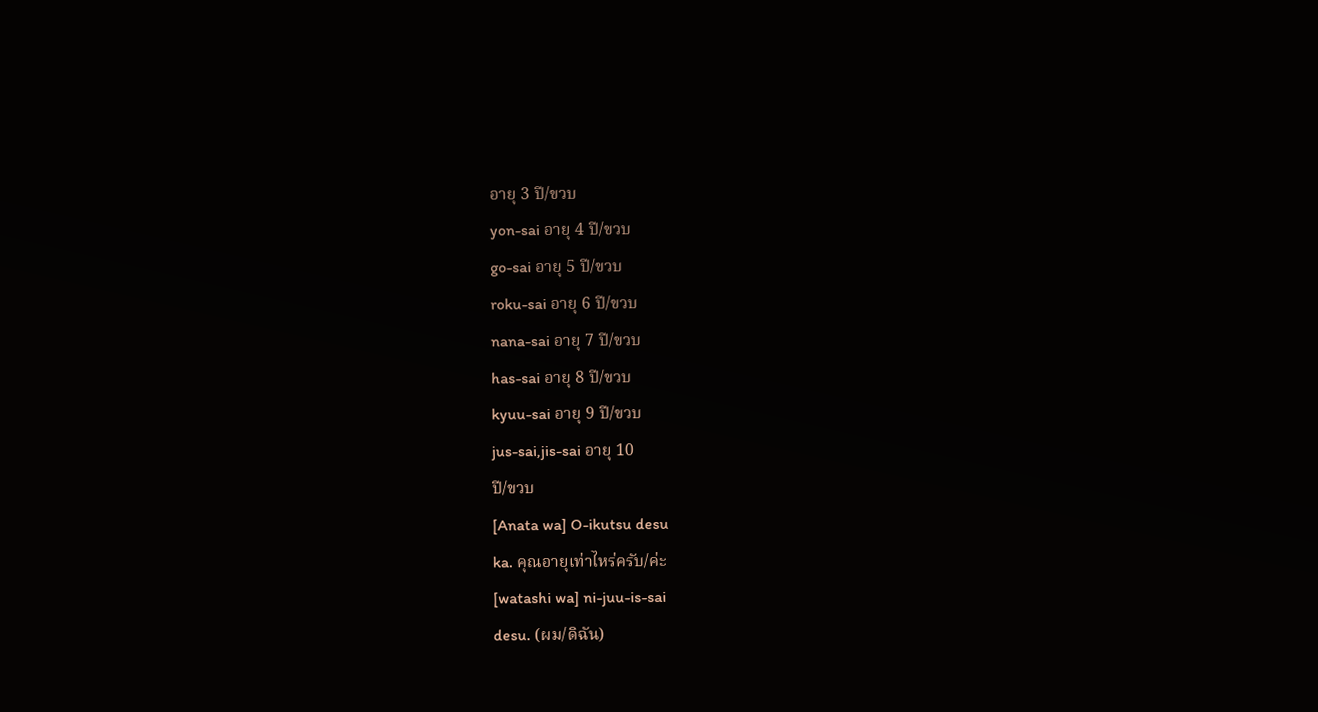อายุ 3 ปี/ขวบ
yon-sai อายุ 4 ปี/ขวบ
go-sai อายุ 5 ปี/ขวบ
roku-sai อายุ 6 ปี/ขวบ
nana-sai อายุ 7 ปี/ขวบ
has-sai อายุ 8 ปี/ขวบ
kyuu-sai อายุ 9 ปี/ขวบ
jus-sai,jis-sai อายุ 10
ปี/ขวบ
[Anata wa] O-ikutsu desu
ka. คุณอายุเท่าไหร่ครับ/ค่ะ
[watashi wa] ni-juu-is-sai
desu. (ผม/ดิฉัน)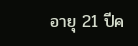อายุ 21 ปีค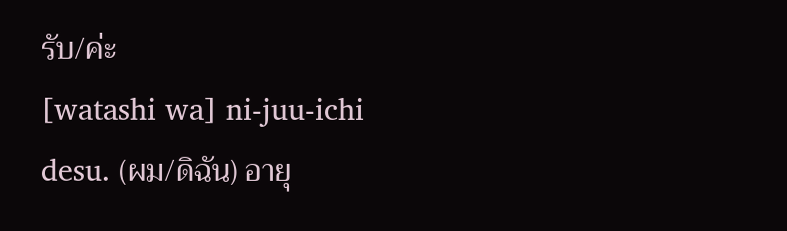รับ/ค่ะ
[watashi wa] ni-juu-ichi
desu. (ผม/ดิฉัน) อายุ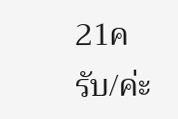21ครับ/ค่ะ